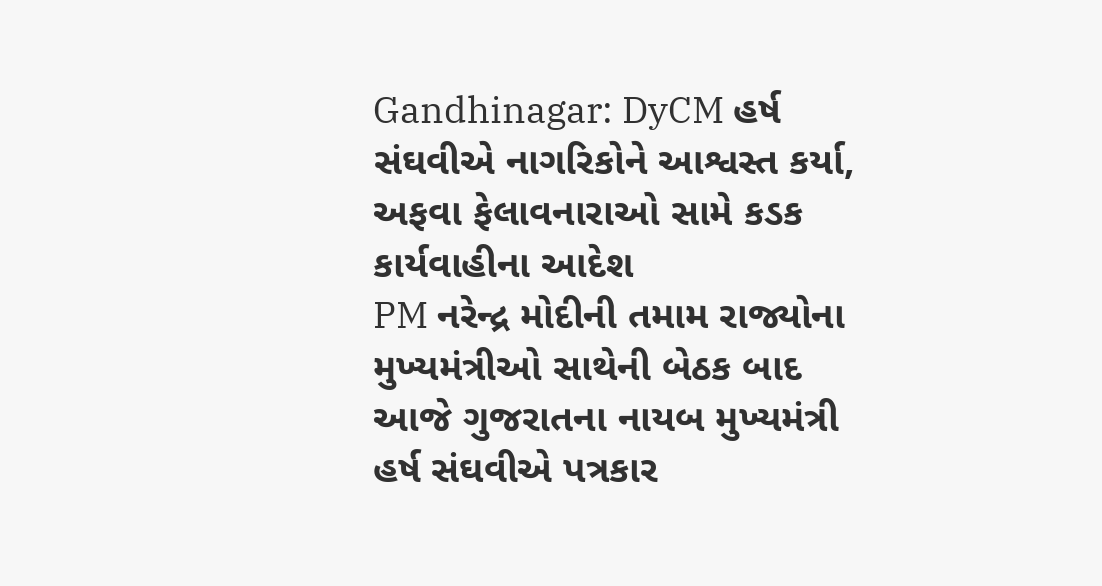Gandhinagar: DyCM હર્ષ સંઘવીએ નાગરિકોને આશ્વસ્ત કર્યા, અફવા ફેલાવનારાઓ સામે કડક કાર્યવાહીના આદેશ
PM નરેન્દ્ર મોદીની તમામ રાજ્યોના મુખ્યમંત્રીઓ સાથેની બેઠક બાદ આજે ગુજરાતના નાયબ મુખ્યમંત્રી હર્ષ સંઘવીએ પત્રકાર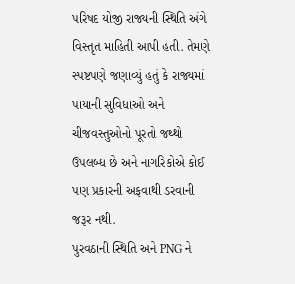પરિષદ યોજી રાજ્યની સ્થિતિ અંગે વિસ્તૃત માહિતી આપી હતી. તેમણે સ્પષ્ટપણે જણાવ્યું હતું કે રાજ્યમાં પાયાની સુવિધાઓ અને ચીજવસ્તુઓનો પૂરતો જથ્થો ઉપલબ્ધ છે અને નાગરિકોએ કોઈ પણ પ્રકારની અફવાથી ડરવાની જરૂર નથી.
પુરવઠાની સ્થિતિ અને PNG ને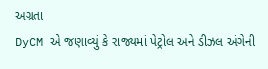અગ્રતા
DyCM એ જણાવ્યું કે રાજ્યમાં પેટ્રોલ અને ડીઝલ અંગેની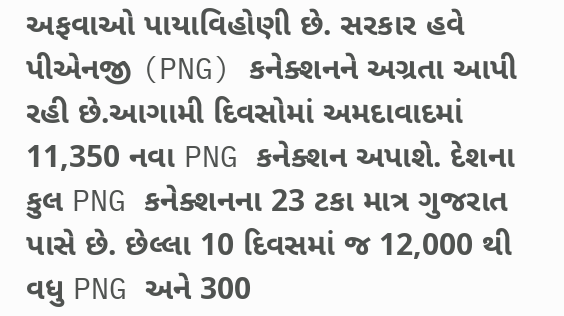અફવાઓ પાયાવિહોણી છે. સરકાર હવે પીએનજી (PNG) કનેક્શનને અગ્રતા આપી રહી છે.આગામી દિવસોમાં અમદાવાદમાં 11,350 નવા PNG કનેક્શન અપાશે. દેશના કુલ PNG કનેક્શનના 23 ટકા માત્ર ગુજરાત પાસે છે. છેલ્લા 10 દિવસમાં જ 12,000 થી વધુ PNG અને 300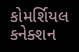કોમર્શિયલ કનેક્શન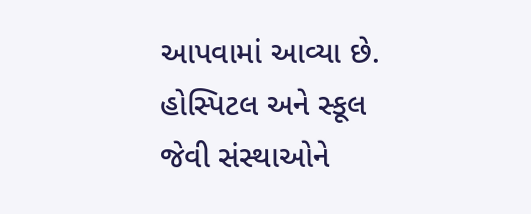આપવામાં આવ્યા છે. હોસ્પિટલ અને સ્કૂલ જેવી સંસ્થાઓને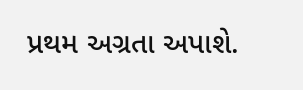પ્રથમ અગ્રતા અપાશે.